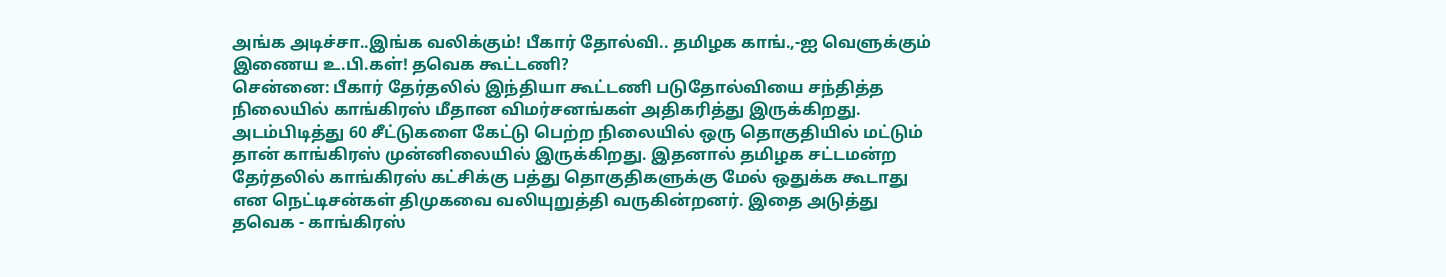அங்க அடிச்சா..இங்க வலிக்கும்! பீகார் தோல்வி.. தமிழக காங்.,-ஐ வெளுக்கும் இணைய உ.பி.கள்! தவெக கூட்டணி?
சென்னை: பீகார் தேர்தலில் இந்தியா கூட்டணி படுதோல்வியை சந்தித்த நிலையில் காங்கிரஸ் மீதான விமர்சனங்கள் அதிகரித்து இருக்கிறது. அடம்பிடித்து 60 சீட்டுகளை கேட்டு பெற்ற நிலையில் ஒரு தொகுதியில் மட்டும் தான் காங்கிரஸ் முன்னிலையில் இருக்கிறது. இதனால் தமிழக சட்டமன்ற தேர்தலில் காங்கிரஸ் கட்சிக்கு பத்து தொகுதிகளுக்கு மேல் ஒதுக்க கூடாது என நெட்டிசன்கள் திமுகவை வலியுறுத்தி வருகின்றனர். இதை அடுத்து தவெக - காங்கிரஸ்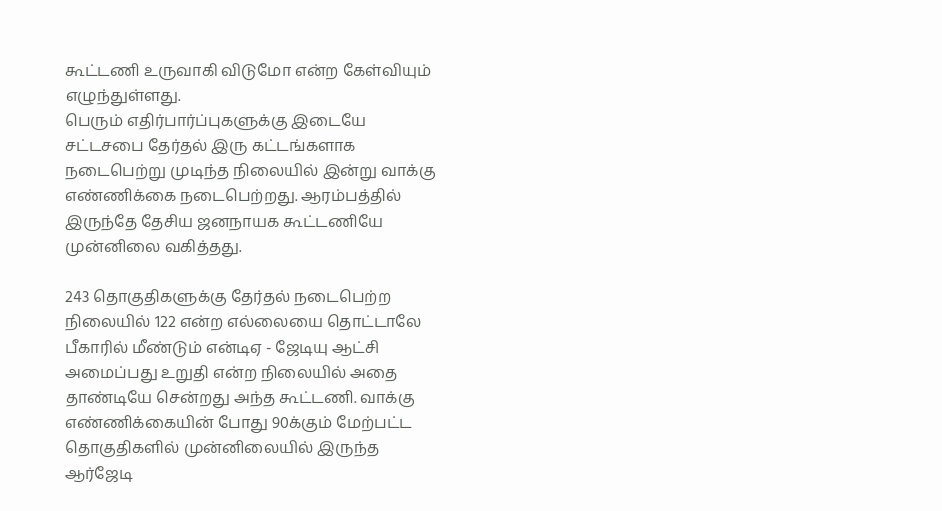கூட்டணி உருவாகி விடுமோ என்ற கேள்வியும் எழுந்துள்ளது.
பெரும் எதிர்பார்ப்புகளுக்கு இடையே சட்டசபை தேர்தல் இரு கட்டங்களாக நடைபெற்று முடிந்த நிலையில் இன்று வாக்கு எண்ணிக்கை நடைபெற்றது. ஆரம்பத்தில் இருந்தே தேசிய ஜனநாயக கூட்டணியே முன்னிலை வகித்தது.

243 தொகுதிகளுக்கு தேர்தல் நடைபெற்ற நிலையில் 122 என்ற எல்லையை தொட்டாலே பீகாரில் மீண்டும் என்டிஏ - ஜேடியு ஆட்சி அமைப்பது உறுதி என்ற நிலையில் அதை தாண்டியே சென்றது அந்த கூட்டணி. வாக்கு எண்ணிக்கையின் போது 90க்கும் மேற்பட்ட தொகுதிகளில் முன்னிலையில் இருந்த ஆர்ஜேடி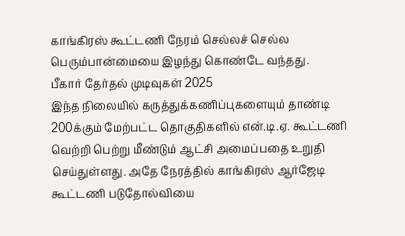காங்கிரஸ் கூட்டணி நேரம் செல்லச் செல்ல பெரும்பான்மையை இழந்து கொண்டே வந்தது.
பீகார் தேர்தல் முடிவுகள் 2025
இந்த நிலையில் கருத்துக்கணிப்புகளையும் தாண்டி 200க்கும் மேற்பட்ட தொகுதிகளில் என்.டி.ஏ. கூட்டணி வெற்றி பெற்று மீண்டும் ஆட்சி அமைப்பதை உறுதி செய்துள்ளது. அதே நேரத்தில் காங்கிரஸ் ஆர்ஜேடி கூட்டணி படுதோல்வியை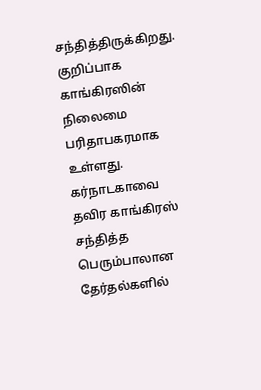சந்தித்திருக்கிறது. குறிப்பாக காங்கிரஸின் நிலைமை பரிதாபகரமாக உள்ளது. கர்நாடகாவை தவிர காங்கிரஸ் சந்தித்த பெரும்பாலான தேர்தல்களில்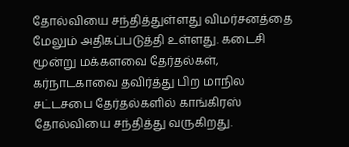தோல்வியை சந்தித்துள்ளது விமர்சனத்தை மேலும் அதிகப்படுத்தி உள்ளது. கடைசி மூன்று மக்களவை தேர்தல்கள், கர்நாடகாவை தவிர்த்து பிற மாநில சட்டசபை தேர்தல்களில் காங்கிரஸ் தோல்வியை சந்தித்து வருகிறது.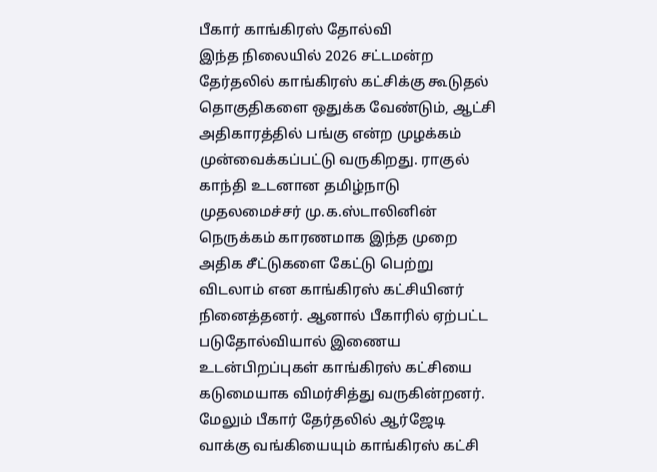பீகார் காங்கிரஸ் தோல்வி
இந்த நிலையில் 2026 சட்டமன்ற தேர்தலில் காங்கிரஸ் கட்சிக்கு கூடுதல் தொகுதிகளை ஒதுக்க வேண்டும், ஆட்சி அதிகாரத்தில் பங்கு என்ற முழக்கம் முன்வைக்கப்பட்டு வருகிறது. ராகுல் காந்தி உடனான தமிழ்நாடு முதலமைச்சர் மு.க.ஸ்டாலினின் நெருக்கம் காரணமாக இந்த முறை அதிக சீட்டுகளை கேட்டு பெற்று விடலாம் என காங்கிரஸ் கட்சியினர் நினைத்தனர். ஆனால் பீகாரில் ஏற்பட்ட படுதோல்வியால் இணைய உடன்பிறப்புகள் காங்கிரஸ் கட்சியை கடுமையாக விமர்சித்து வருகின்றனர். மேலும் பீகார் தேர்தலில் ஆர்ஜேடி வாக்கு வங்கியையும் காங்கிரஸ் கட்சி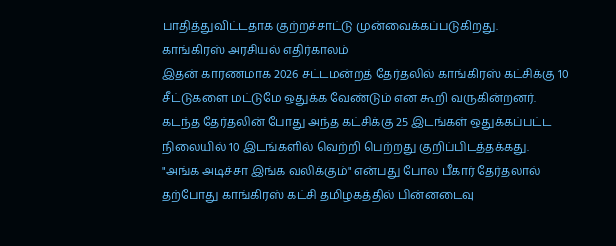பாதித்துவிட்டதாக குற்றச்சாட்டு முன்வைக்கப்படுகிறது.
காங்கிரஸ் அரசியல் எதிர்காலம்
இதன் காரணமாக 2026 சட்டமன்றத் தேர்தலில் காங்கிரஸ் கட்சிக்கு 10 சீட்டுகளை மட்டுமே ஒதுக்க வேண்டும் என கூறி வருகின்றனர். கடந்த தேர்தலின் போது அந்த கட்சிக்கு 25 இடங்கள் ஒதுக்கப்பட்ட நிலையில் 10 இடங்களில் வெற்றி பெற்றது குறிப்பிடத்தக்கது. "அங்க அடிச்சா இங்க வலிக்கும்" என்பது போல பீகார் தேர்தலால் தற்போது காங்கிரஸ் கட்சி தமிழகத்தில் பின்னடைவு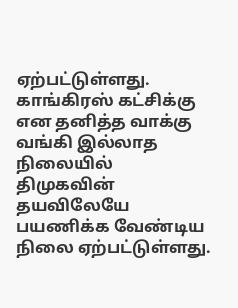ஏற்பட்டுள்ளது. காங்கிரஸ் கட்சிக்கு என தனித்த வாக்கு வங்கி இல்லாத நிலையில் திமுகவின் தயவிலேயே பயணிக்க வேண்டிய நிலை ஏற்பட்டுள்ளது.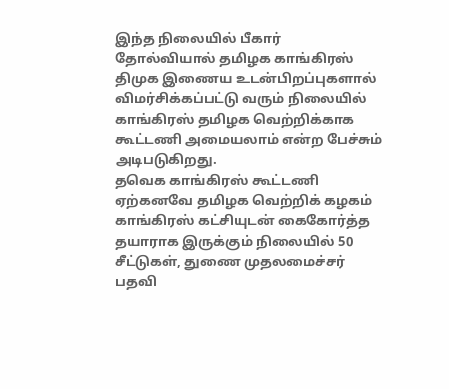இந்த நிலையில் பீகார் தோல்வியால் தமிழக காங்கிரஸ் திமுக இணைய உடன்பிறப்புகளால் விமர்சிக்கப்பட்டு வரும் நிலையில் காங்கிரஸ் தமிழக வெற்றிக்காக கூட்டணி அமையலாம் என்ற பேச்சும் அடிபடுகிறது.
தவெக காங்கிரஸ் கூட்டணி
ஏற்கனவே தமிழக வெற்றிக் கழகம் காங்கிரஸ் கட்சியுடன் கைகோர்த்த தயாராக இருக்கும் நிலையில் 50 சீட்டுகள், துணை முதலமைச்சர் பதவி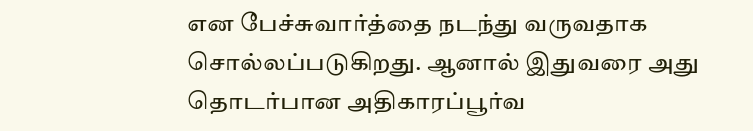என பேச்சுவார்த்தை நடந்து வருவதாக சொல்லப்படுகிறது. ஆனால் இதுவரை அது தொடர்பான அதிகாரப்பூர்வ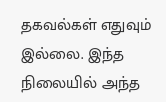தகவல்கள் எதுவும் இல்லை. இந்த நிலையில் அந்த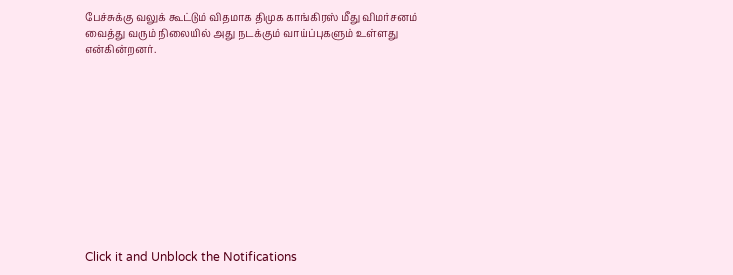பேச்சுக்கு வலுக் கூட்டும் விதமாக திமுக காங்கிரஸ் மீது விமர்சனம் வைத்து வரும் நிலையில் அது நடக்கும் வாய்ப்புகளும் உள்ளது என்கின்றனர்.












Click it and Unblock the Notifications